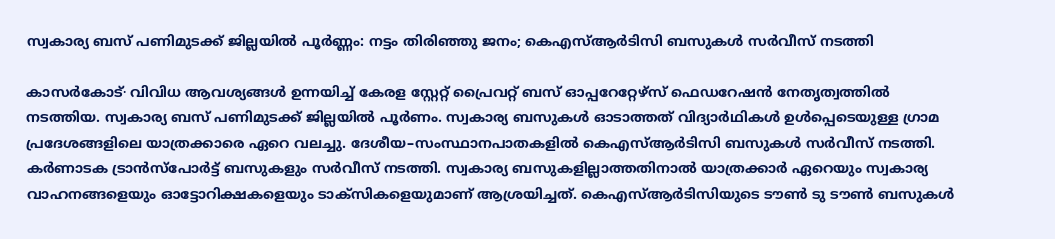സ്വകാര്യ ബസ് പണിമുടക്ക് ജില്ലയിൽ പൂർണ്ണം: നട്ടം തിരിഞ്ഞു ജനം; കെഎസ്ആർടിസി ബസുകൾ സർവീസ് നടത്തി

കാസർകോട്∙ വിവിധ ആവശ്യങ്ങൾ ഉന്നയിച്ച് കേരള സ്റ്റേറ്റ് പ്രൈവറ്റ് ബസ് ഓപ്പറേറ്റേഴ്സ് ഫെഡറേഷൻ നേതൃത്വത്തിൽ നടത്തിയ. സ്വകാര്യ ബസ് പണിമുടക്ക് ജില്ലയിൽ പൂർണം. സ്വകാര്യ ബസുകൾ ഓടാത്തത് വിദ്യാർഥികൾ ഉൾപ്പെടെയുള്ള ഗ്രാമ പ്രദേശങ്ങളിലെ യാത്രക്കാരെ ഏറെ വലച്ചു. ദേശീയ–സംസ്ഥാനപാതകളിൽ കെഎസ്ആർടിസി ബസുകൾ സർവീസ് നടത്തി.
കർണാടക ട്രാൻസ്പോർട്ട് ബസുകളും സർവീസ് നടത്തി. സ്വകാര്യ ബസുകളില്ലാത്തതിനാൽ യാത്രക്കാർ ഏറെയും സ്വകാര്യ വാഹനങ്ങളെയും ഓട്ടോറിക്ഷകളെയും ടാക്സികളെയുമാണ് ആശ്രയിച്ചത്. കെഎസ്ആർടിസിയുടെ ടൗൺ ടു ടൗൺ ബസുകൾ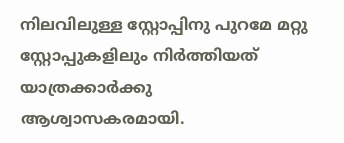നിലവിലുള്ള സ്റ്റോപ്പിനു പുറമേ മറ്റു സ്റ്റോപ്പുകളിലും നിർത്തിയത് യാത്രക്കാർക്കു ആശ്വാസകരമായി.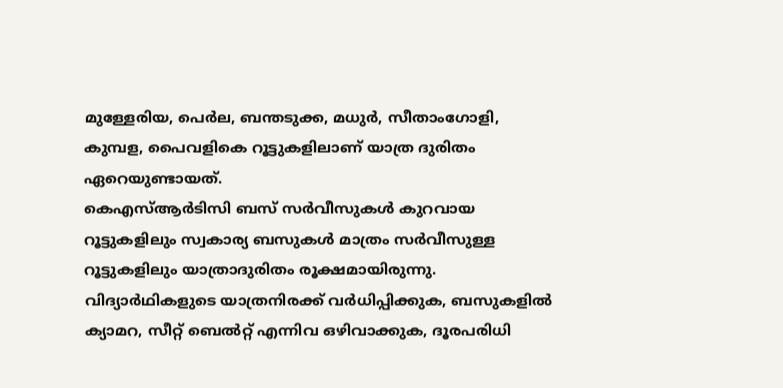മുള്ളേരിയ, പെർല, ബന്തടുക്ക, മധുർ, സീതാംഗോളി, കുമ്പള, പൈവളികെ റൂട്ടുകളിലാണ് യാത്ര ദുരിതം ഏറെയുണ്ടായത്.
കെഎസ്ആർടിസി ബസ് സർവീസുകൾ കുറവായ റൂട്ടുകളിലും സ്വകാര്യ ബസുകൾ മാത്രം സർവീസുള്ള റൂട്ടുകളിലും യാത്രാദുരിതം രൂക്ഷമായിരുന്നു. വിദ്യാർഥികളുടെ യാത്രനിരക്ക് വർധിപ്പിക്കുക, ബസുകളിൽ ക്യാമറ, സീറ്റ് ബെൽറ്റ് എന്നിവ ഒഴിവാക്കുക, ദൂരപരിധി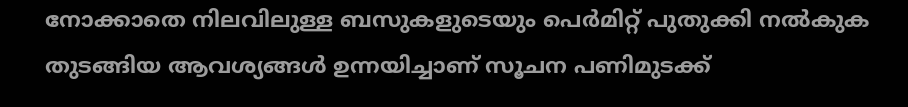നോക്കാതെ നിലവിലുള്ള ബസുകളുടെയും പെർമിറ്റ് പുതുക്കി നൽകുക തുടങ്ങിയ ആവശ്യങ്ങൾ ഉന്നയിച്ചാണ് സൂചന പണിമുടക്ക്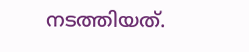നടത്തിയത്.